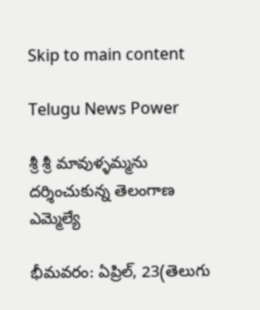Skip to main content

Telugu News Power

శ్రీ శ్రీ మావుళ్ళమ్మను దర్శించుకున్న తెలంగాణ ఎమ్మెల్యే

భీమవరం: ఏప్రిల్, 23(తెలుగు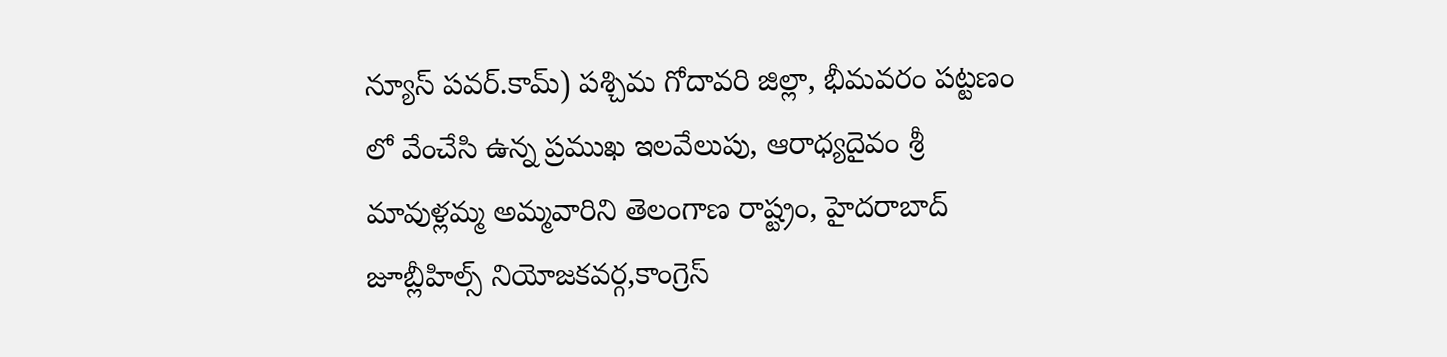న్యూస్ పవర్.కామ్) పశ్చిమ గోదావరి జిల్లా, భీమవరం పట్టణం లో వేంచేసి ఉన్న ప్రముఖ ఇలవేలుపు, ఆరాధ్యదైవం శ్రీ మావుళ్లమ్మ అమ్మవారిని తెలంగాణ రాష్ట్రం, హైదరాబాద్ జూబ్లీహిల్స్ నియోజకవర్గ,కాంగ్రెస్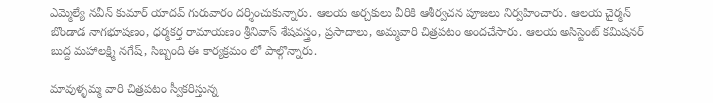ఎమ్మెల్యే నవీన్ కుమార్ యాదవ్ గురువారం దర్శించుకున్నారు. ఆలయ అర్చకులు వీరికి ఆశీర్వచన పూజలు నిర్వహించారు. ఆలయ చైర్మన్ బొండాడ నాగభూషణం, ధర్మకర్త రామాయణం శ్రీనివాస్ శేషవస్త్రం, ప్రసాదాలు, అమ్మవారి చిత్రపటం అందచేసారు. ఆలయ అసిస్టెంట్ కమిషనర్ బుద్ద మహాలక్ష్మి నగేష్, సిబ్బంది ఈ కార్యక్రమం లో పాల్గొన్నారు.

మావుళ్ళమ్మ వారి చిత్రపటం స్వీకరిస్తున్న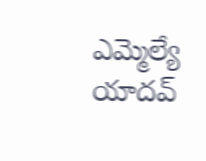ఎమ్మెల్యే యాదవ్